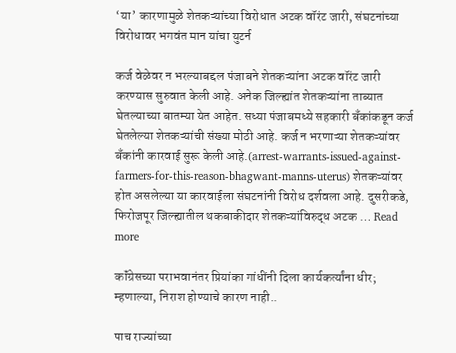‘या’ कारणामुळे शेतकऱ्यांच्या विरोधात अटक वॉरंट जारी, संघटनांच्या विरोधावर भगवंत मान यांचा युटर्न

कर्ज वेळेवर न भरल्याबद्दल पंजाबने शेतकऱ्यांना अटक वॉरंट जारी करण्यास सुरुवात केली आहे. अनेक जिल्ह्यांत शेतकऱ्यांना ताब्यात घेतल्याच्या बातम्या येत आहेत. सध्या पंजाबमध्ये सहकारी बँकांकडून कर्ज घेतलेल्या शेतकऱ्यांची संख्या मोठी आहे. कर्ज न भरणाऱ्या शेतकऱ्यांवर बँकांनी कारवाई सुरू केली आहे.(arrest-warrants-issued-against-farmers-for-this-reason-bhagwant-manns-uterus) शेतकऱ्यांवर होत असलेल्या या कारवाईला संघटनांनी विरोध दर्शवला आहे. दुसरीकडे, फिरोजपूर जिल्ह्यातील थकबाकीदार शेतकऱ्यांविरुद्ध अटक … Read more

कॉंग्रेसच्या पराभवानंतर प्रियांका गांधींनी दिला कार्यकर्त्यांना धीर; म्हणाल्या, निराश होण्याचे कारण नाही..

पाच राज्यांच्या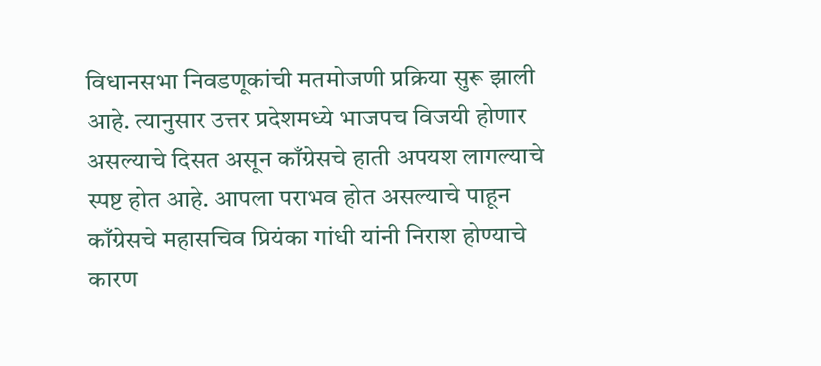विधानसभा निवडणूकांची मतमोजणी प्रक्रिया सुरू झाली आहे. त्यानुसार उत्तर प्रदेशमध्ये भाजपच विजयी होणार असल्याचे दिसत असून काँग्रेसचे हाती अपयश लागल्याचे स्पष्ट होत आहे. आपला पराभव होत असल्याचे पाहून काँग्रेसचे महासचिव प्रियंका गांधी यांनी निराश होण्याचे कारण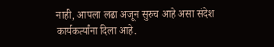नाही, आपला लढा अजून सुरुच आहे असा संदेश कार्यकर्त्यांना दिला आहे.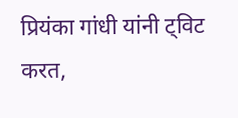प्रियंका गांधी यांनी ट्विट करत,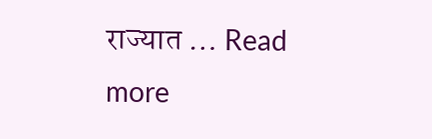राज्यात … Read more